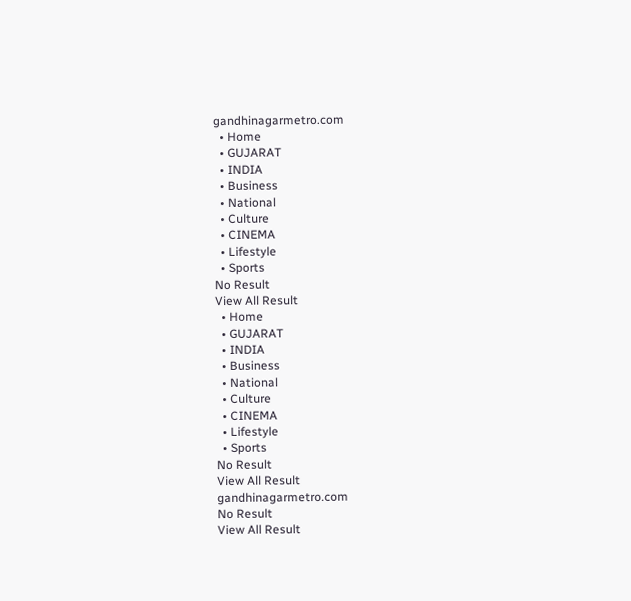gandhinagarmetro.com
  • Home
  • GUJARAT
  • INDIA
  • Business
  • National
  • Culture
  • CINEMA
  • Lifestyle
  • Sports
No Result
View All Result
  • Home
  • GUJARAT
  • INDIA
  • Business
  • National
  • Culture
  • CINEMA
  • Lifestyle
  • Sports
No Result
View All Result
gandhinagarmetro.com
No Result
View All Result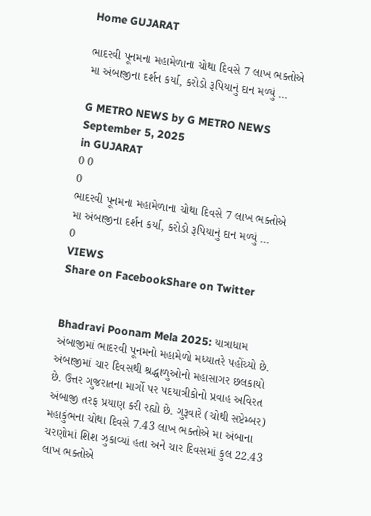Home GUJARAT

ભાદરવી પૂનમના મહામેળાના ચોથા દિવસે 7 લાખ ભક્તોએ મા અંબાજીના દર્શન કર્યા, કરોડો રૂપિયાનું દાન મળ્યું …

G METRO NEWS by G METRO NEWS
September 5, 2025
in GUJARAT
0 0
0
ભાદરવી પૂનમના મહામેળાના ચોથા દિવસે 7 લાખ ભક્તોએ મા અંબાજીના દર્શન કર્યા, કરોડો રૂપિયાનું દાન મળ્યું …
0
VIEWS
Share on FacebookShare on Twitter


Bhadravi Poonam Mela 2025: યાત્રાધામ અંબાજીમાં ભાદરવી પૂનમનો મહામેળો મધ્યાતરે પહોંચ્યો છે. અંબાજીમાં ચાર દિવસથી શ્રદ્ધાળુઓનો મહાસાગર છલકાયો છે. ઉત્તર ગુજરાતના માર્ગો પર પદયાત્રીકોનો પ્રવાહ અવિરત અંબાજી તરફ પ્રયાણ કરી રહ્યો છે. ગુરૂવારે (ચોથી સપ્ટેમ્બર) મહાકુંભના ચોથા દિવસે 7.43 લાખ ભક્તોએ મા અંબાના ચરણોમાં શિશ ઝુકાવ્યાં હતા અને ચાર દિવસમાં કુલ 22.43 લાખ ભક્તોએ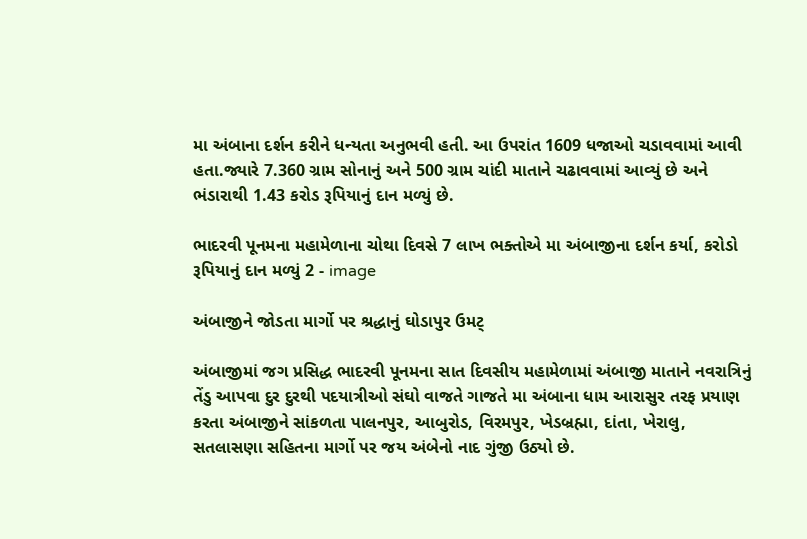મા અંબાના દર્શન કરીને ધન્યતા અનુભવી હતી. આ ઉપરાંત 1609 ધજાઓ ચડાવવામાં આવી હતા.જ્યારે 7.360 ગ્રામ સોનાનું અને 500 ગ્રામ ચાંદી માતાને ચઢાવવામાં આવ્યું છે અને ભંડારાથી 1.43 કરોડ રૂપિયાનું દાન મળ્યું છે.

ભાદરવી પૂનમના મહામેળાના ચોથા દિવસે 7 લાખ ભક્તોએ મા અંબાજીના દર્શન કર્યા, કરોડો રૂપિયાનું દાન મળ્યું 2 - image

અંબાજીને જોડતા માર્ગો પર શ્રદ્ધાનું ઘોડાપુર ઉમટ્

અંબાજીમાં જગ પ્રસિદ્ધ ભાદરવી પૂનમના સાત દિવસીય મહામેળામાં અંબાજી માતાને નવરાત્રિનું તેંડુ આપવા દુર દુરથી પદયાત્રીઓ સંઘો વાજતે ગાજતે મા અંબાના ધામ આરાસુર તરફ પ્રયાણ કરતા અંબાજીને સાંકળતા પાલનપુર, આબુરોડ, વિરમપુર, ખેડબ્રહ્મા, દાંતા, ખેરાલુ, સતલાસણા સહિતના માર્ગો પર જય અંબેનો નાદ ગુંજી ઉઠ્યો છે.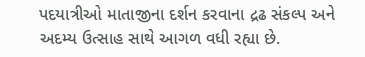પદયાત્રીઓ માતાજીના દર્શન કરવાના દ્રઢ સંકલ્પ અને અદમ્ય ઉત્સાહ સાથે આગળ વધી રહ્યા છે.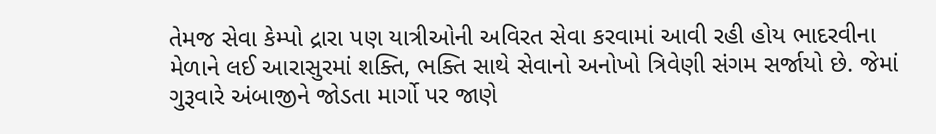તેમજ સેવા કેમ્પો દ્રારા પણ યાત્રીઓની અવિરત સેવા કરવામાં આવી રહી હોય ભાદરવીના મેળાને લઈ આરાસુરમાં શક્તિ, ભક્તિ સાથે સેવાનો અનોખો ત્રિવેણી સંગમ સર્જાયો છે. જેમાં ગુરૂવારે અંબાજીને જોડતા માર્ગો પર જાણે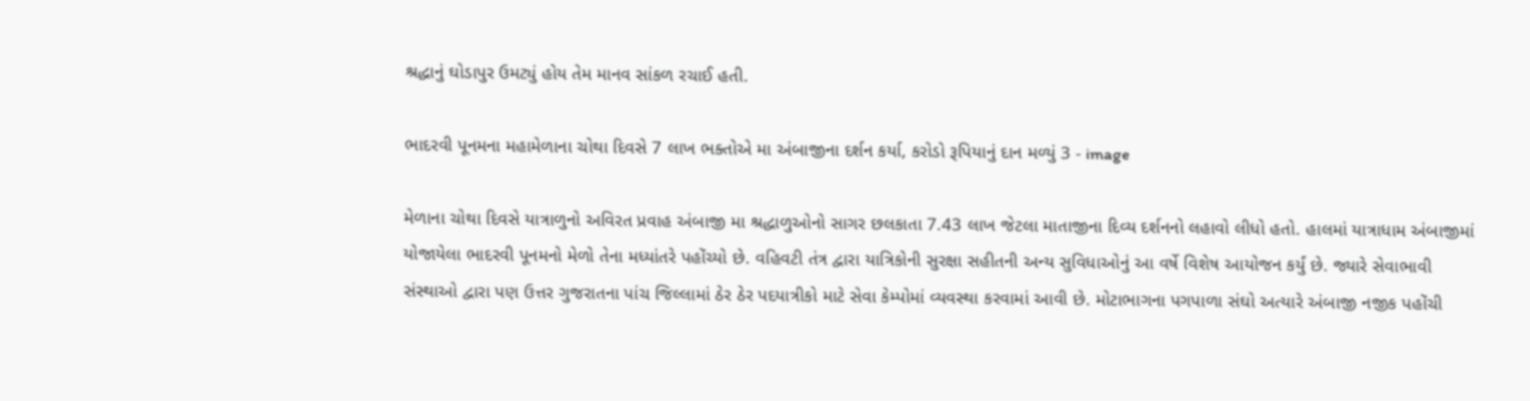શ્રદ્ધાનું ઘોડાપુર ઉમટ્યું હોય તેમ માનવ સાંકળ રચાઈ હતી.

ભાદરવી પૂનમના મહામેળાના ચોથા દિવસે 7 લાખ ભક્તોએ મા અંબાજીના દર્શન કર્યા, કરોડો રૂપિયાનું દાન મળ્યું 3 - image

મેળાના ચોથા દિવસે યાત્રાળુનો અવિરત પ્રવાહ અંબાજી મા શ્રદ્ધાળુઓનો સાગર છલકાતા 7.43 લાખ જેટલા માતાજીના દિવ્ય દર્શનનો લહાવો લીધો હતો. હાલમાં યાત્રાધામ અંબાજીમાં યોજાયેલા ભાદરવી પૂનમનો મેળો તેના મધ્યાંતરે પહોંચ્યો છે. વહિવટી તંત્ર દ્વારા યાત્રિકોની સુરક્ષા સહીતની અન્ય સુવિધાઓનું આ વર્ષે વિશેષ આયોજન કર્યું છે. જ્યારે સેવાભાવી સંસ્થાઓ દ્વારા પણ ઉત્તર ગુજરાતના પાંચ જિલ્લામાં ઠેર ઠેર પદયાત્રીકો માટે સેવા કેમ્પોમાં વ્યવસ્થા કરવામાં આવી છે. મોટાભાગના પગપાળા સંઘો અત્યારે અંબાજી નજીક પહોંચી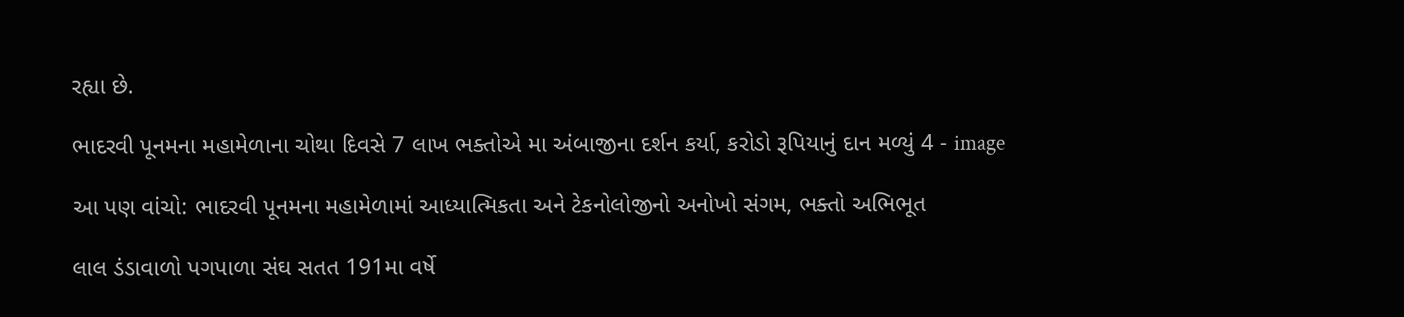રહ્યા છે.

ભાદરવી પૂનમના મહામેળાના ચોથા દિવસે 7 લાખ ભક્તોએ મા અંબાજીના દર્શન કર્યા, કરોડો રૂપિયાનું દાન મળ્યું 4 - image

આ પણ વાંચો: ભાદરવી પૂનમના મહામેળામાં આધ્યાત્મિકતા અને ટેકનોલોજીનો અનોખો સંગમ, ભક્તો અભિભૂત

લાલ ડંડાવાળો પગપાળા સંઘ સતત 191મા વર્ષે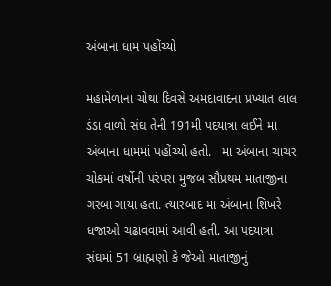અંબાના ધામ પહોંચ્યો

મહામેળાના ચોથા દિવસે અમદાવાદના પ્રખ્યાત લાલ ડંડા વાળો સંઘ તેની 191મી પદયાત્રા લઈને મા અંબાના ધામમાં પહોંચ્યો હતો.   મા અંબાના ચાચર ચોકમાં વર્ષોની પરંપરા મુજબ સૌપ્રથમ માતાજીના ગરબા ગાયા હતા. ત્યારબાદ મા અંબાના શિખરે ધજાઓ ચઢાવવામાં આવી હતી. આ પદયાત્રા સંઘમાં 51 બ્રાહ્મણો કે જેઓ માતાજીનું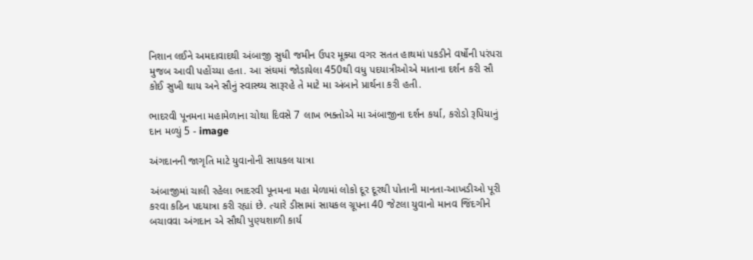નિશાન લઈને અમદાવાદથી અંબાજી સુધી જમીન ઉપર મૂક્યા વગર સતત હાથમાં પકડીને વર્ષોની પરંપરા મુજબ આવી પહોંચ્યા હતા. આ સંઘમાં જોડાયેલા 450થી વધુ પદયાત્રીઓએ માતાના દર્શન કરી સૌ કોઈ સુખી થાય અને સૌનું સ્વાસ્થ્ય સારૂરહે તે માટે મા અંબાને પ્રાર્થના કરી હતી.

ભાદરવી પૂનમના મહામેળાના ચોથા દિવસે 7 લાખ ભક્તોએ મા અંબાજીના દર્શન કર્યા, કરોડો રૂપિયાનું દાન મળ્યું 5 - image

અંગદાનની જાગૃતિ માટે યુવાનોની સાયકલ યાત્રા

અંબાજીમાં ચાલી રહેલા ભાદરવી પૂનમના મહા મેળામાં લોકો દૂર દૂરથી પોતાની માનતા-આખડીઓ પૂરી કરવા કઠિન પદયાત્રા કરી રહ્યાં છે. ત્યારે ડીસામાં સાયકલ ગ્રૂપના 40 જેટલા યુવાનો માનવ જિંદગીને બચાવવા અંગદાન એ સૌથી પુણ્યશાળી કાર્ય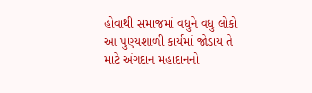હોવાથી સમાજમાં વધુને વધુ લોકો આ પુણ્યશાળી કાર્યમાં જોડાય તે માટે અંગદાન મહાદાનનો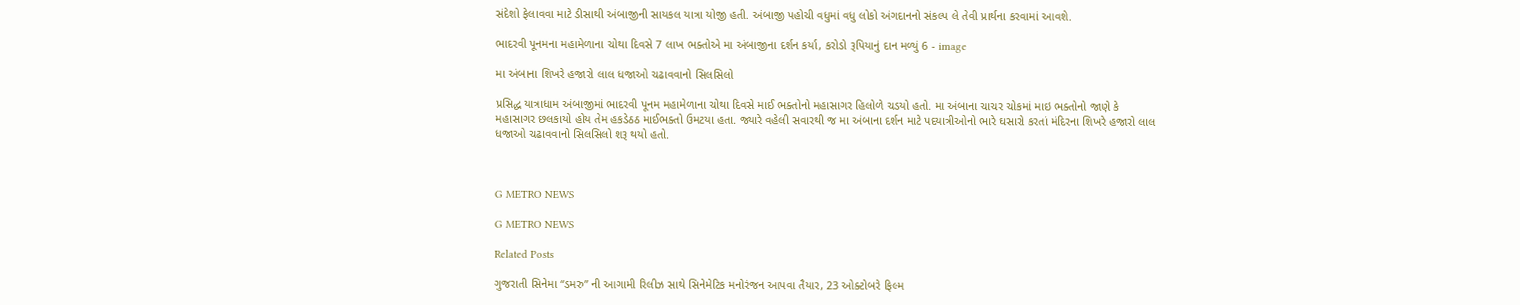સંદેશો ફેલાવવા માટે ડીસાથી અંબાજીની સાયકલ યાત્રા યોજી હતી. અંબાજી પહોચી વધુમાં વધુ લોકો અંગદાનનો સંકલ્પ લે તેવી પ્રાર્થના કરવામાં આવશે.

ભાદરવી પૂનમના મહામેળાના ચોથા દિવસે 7 લાખ ભક્તોએ મા અંબાજીના દર્શન કર્યા, કરોડો રૂપિયાનું દાન મળ્યું 6 - image

મા અંબાના શિખરે હજારો લાલ ધજાઓ ચઢાવવાનો સિલસિલો

પ્રસિદ્ધ યાત્રાધામ અંબાજીમાં ભાદરવી પૂનમ મહામેળાના ચોથા દિવસે માઈ ભક્તોનો મહાસાગર હિલોળે ચડયો હતો. મા અંબાના ચાચર ચોકમાં માઇ ભક્તોનો જાણે કે મહાસાગર છલકાયો હોય તેમ હકડેઠઠ માઈભક્તો ઉમટયા હતા. જ્યારે વહેલી સવારથી જ મા અંબાના દર્શન માટે પદયાત્રીઓનો ભારે ઘસારો કરતાં મંદિરના શિખરે હજારો લાલ ધજાઓ ચઢાવવાનો સિલસિલો શરૂ થયો હતો.



G METRO NEWS

G METRO NEWS

Related Posts

ગુજરાતી સિનેમા “ડમરુ” ની આગામી રિલીઝ સાથે સિનેમેટિક મનોરંજન આપવા તૈયાર, 23 ઓક્ટોબરે ફિલ્મ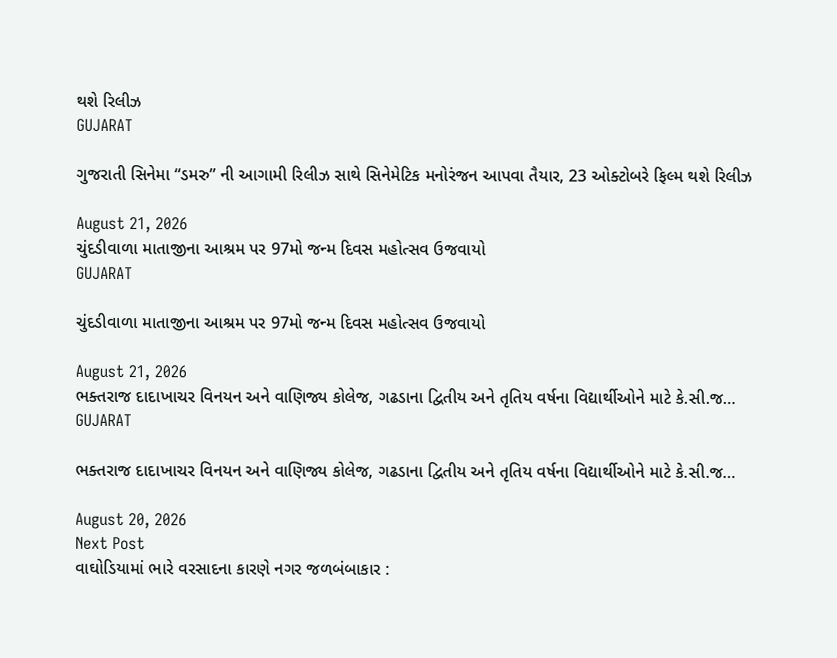થશે રિલીઝ
GUJARAT

ગુજરાતી સિનેમા “ડમરુ” ની આગામી રિલીઝ સાથે સિનેમેટિક મનોરંજન આપવા તૈયાર, 23 ઓક્ટોબરે ફિલ્મ થશે રિલીઝ

August 21, 2026
ચુંદડીવાળા માતાજીના આશ્રમ પર 97મો જન્મ દિવસ મહોત્સવ ઉજવાયો
GUJARAT

ચુંદડીવાળા માતાજીના આશ્રમ પર 97મો જન્મ દિવસ મહોત્સવ ઉજવાયો

August 21, 2026
ભક્તરાજ દાદાખાચર વિનયન અને વાણિજ્ય કોલેજ, ગઢડાના દ્વિતીય અને તૃતિય વર્ષના વિદ્યાર્થીઓને માટે કે.સી.જ…
GUJARAT

ભક્તરાજ દાદાખાચર વિનયન અને વાણિજ્ય કોલેજ, ગઢડાના દ્વિતીય અને તૃતિય વર્ષના વિદ્યાર્થીઓને માટે કે.સી.જ…

August 20, 2026
Next Post
વાઘોડિયામાં ભારે વરસાદના કારણે નગર જળબંબાકાર :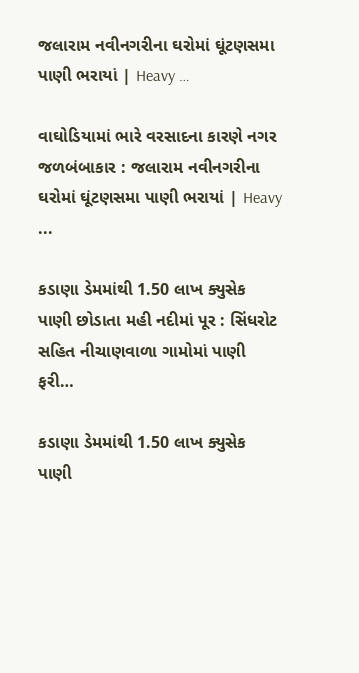જલારામ નવીનગરીના ઘરોમાં ઘૂંટણસમા પાણી ભરાયાં | Heavy …

વાઘોડિયામાં ભારે વરસાદના કારણે નગર જળબંબાકાર : જલારામ નવીનગરીના ઘરોમાં ઘૂંટણસમા પાણી ભરાયાં | Heavy ...

કડાણા ડેમમાંથી 1.50 લાખ ક્યુસેક પાણી છોડાતા મહી નદીમાં પૂર : સિંધરોટ સહિત નીચાણવાળા ગામોમાં પાણી ફરી…

કડાણા ડેમમાંથી 1.50 લાખ ક્યુસેક પાણી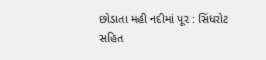છોડાતા મહી નદીમાં પૂર : સિંધરોટ સહિત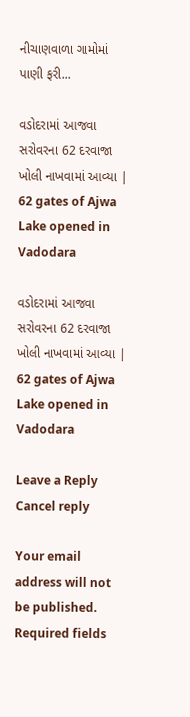નીચાણવાળા ગામોમાં પાણી ફરી...

વડોદરામાં આજવા સરોવરના 62 દરવાજા ખોલી નાખવામાં આવ્યા | 62 gates of Ajwa Lake opened in Vadodara

વડોદરામાં આજવા સરોવરના 62 દરવાજા ખોલી નાખવામાં આવ્યા | 62 gates of Ajwa Lake opened in Vadodara

Leave a Reply Cancel reply

Your email address will not be published. Required fields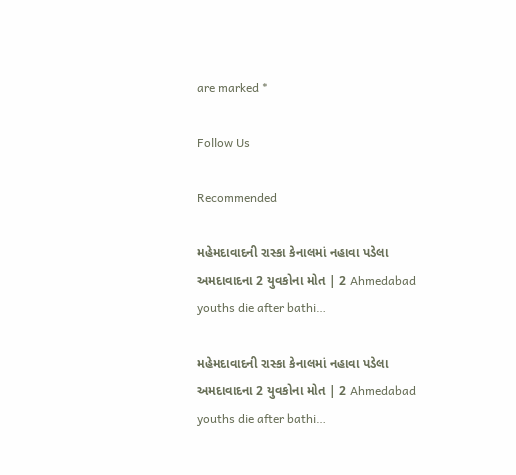are marked *

Follow Us

Recommended

મહેમદાવાદની રાસ્કા કેનાલમાં નહાવા પડેલા અમદાવાદના 2 યુવકોના મોત | 2 Ahmedabad youths die after bathi…

મહેમદાવાદની રાસ્કા કેનાલમાં નહાવા પડેલા અમદાવાદના 2 યુવકોના મોત | 2 Ahmedabad youths die after bathi…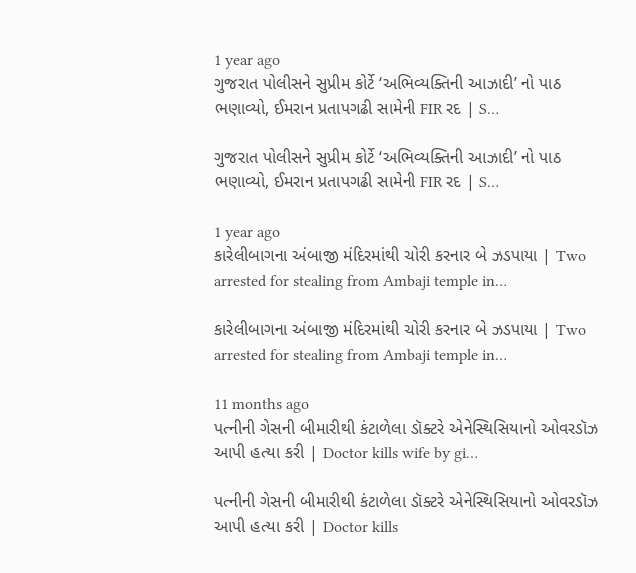1 year ago
ગુજરાત પોલીસને સુપ્રીમ કોર્ટે ‘અભિવ્યક્તિની આઝાદી’ નો પાઠ ભણાવ્યો, ઈમરાન પ્રતાપગઢી સામેની FIR રદ | S…

ગુજરાત પોલીસને સુપ્રીમ કોર્ટે ‘અભિવ્યક્તિની આઝાદી’ નો પાઠ ભણાવ્યો, ઈમરાન પ્રતાપગઢી સામેની FIR રદ | S…

1 year ago
કારેલીબાગના અંબાજી મંદિરમાંથી ચોરી કરનાર બે ઝડપાયા | Two arrested for stealing from Ambaji temple in…

કારેલીબાગના અંબાજી મંદિરમાંથી ચોરી કરનાર બે ઝડપાયા | Two arrested for stealing from Ambaji temple in…

11 months ago
પત્નીની ગેસની બીમારીથી કંટાળેલા ડૉક્ટરે એનેસ્થિસિયાનો ઓવરડૉઝ આપી હત્યા કરી | Doctor kills wife by gi…

પત્નીની ગેસની બીમારીથી કંટાળેલા ડૉક્ટરે એનેસ્થિસિયાનો ઓવરડૉઝ આપી હત્યા કરી | Doctor kills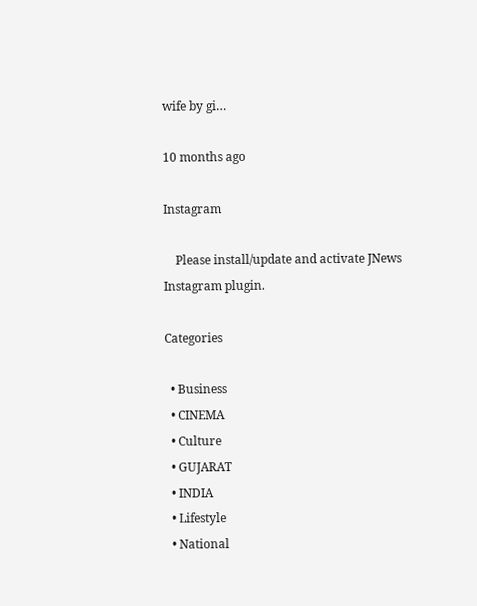wife by gi…

10 months ago

Instagram

    Please install/update and activate JNews Instagram plugin.

Categories

  • Business
  • CINEMA
  • Culture
  • GUJARAT
  • INDIA
  • Lifestyle
  • National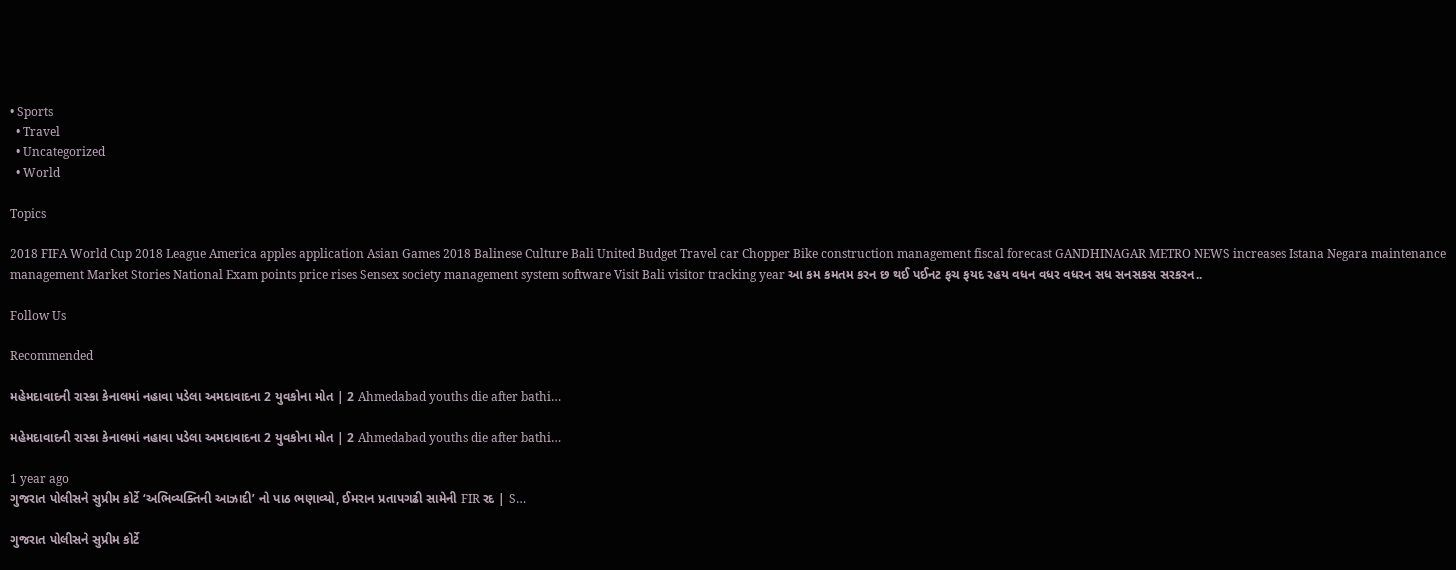• Sports
  • Travel
  • Uncategorized
  • World

Topics

2018 FIFA World Cup 2018 League America apples application Asian Games 2018 Balinese Culture Bali United Budget Travel car Chopper Bike construction management fiscal forecast GANDHINAGAR METRO NEWS increases Istana Negara maintenance management Market Stories National Exam points price rises Sensex society management system software Visit Bali visitor tracking year આ કમ કમતમ કરન છ થઈ પઈનટ ફચ ફયદ રહય વધન વધર વધરન સધ સનસકસ સરકરન..

Follow Us

Recommended

મહેમદાવાદની રાસ્કા કેનાલમાં નહાવા પડેલા અમદાવાદના 2 યુવકોના મોત | 2 Ahmedabad youths die after bathi…

મહેમદાવાદની રાસ્કા કેનાલમાં નહાવા પડેલા અમદાવાદના 2 યુવકોના મોત | 2 Ahmedabad youths die after bathi…

1 year ago
ગુજરાત પોલીસને સુપ્રીમ કોર્ટે ‘અભિવ્યક્તિની આઝાદી’ નો પાઠ ભણાવ્યો, ઈમરાન પ્રતાપગઢી સામેની FIR રદ | S…

ગુજરાત પોલીસને સુપ્રીમ કોર્ટે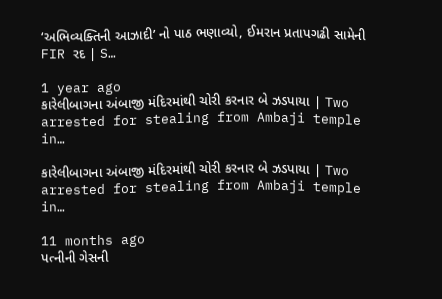‘અભિવ્યક્તિની આઝાદી’ નો પાઠ ભણાવ્યો, ઈમરાન પ્રતાપગઢી સામેની FIR રદ | S…

1 year ago
કારેલીબાગના અંબાજી મંદિરમાંથી ચોરી કરનાર બે ઝડપાયા | Two arrested for stealing from Ambaji temple in…

કારેલીબાગના અંબાજી મંદિરમાંથી ચોરી કરનાર બે ઝડપાયા | Two arrested for stealing from Ambaji temple in…

11 months ago
પત્નીની ગેસની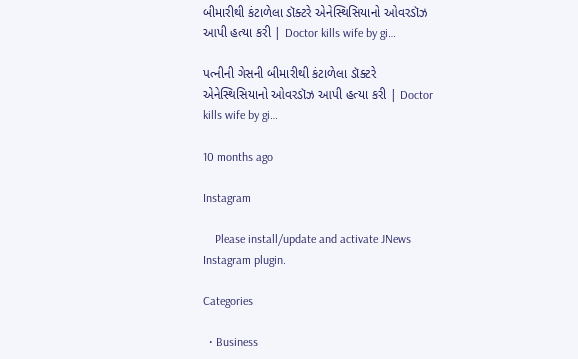બીમારીથી કંટાળેલા ડૉક્ટરે એનેસ્થિસિયાનો ઓવરડૉઝ આપી હત્યા કરી | Doctor kills wife by gi…

પત્નીની ગેસની બીમારીથી કંટાળેલા ડૉક્ટરે એનેસ્થિસિયાનો ઓવરડૉઝ આપી હત્યા કરી | Doctor kills wife by gi…

10 months ago

Instagram

    Please install/update and activate JNews Instagram plugin.

Categories

  • Business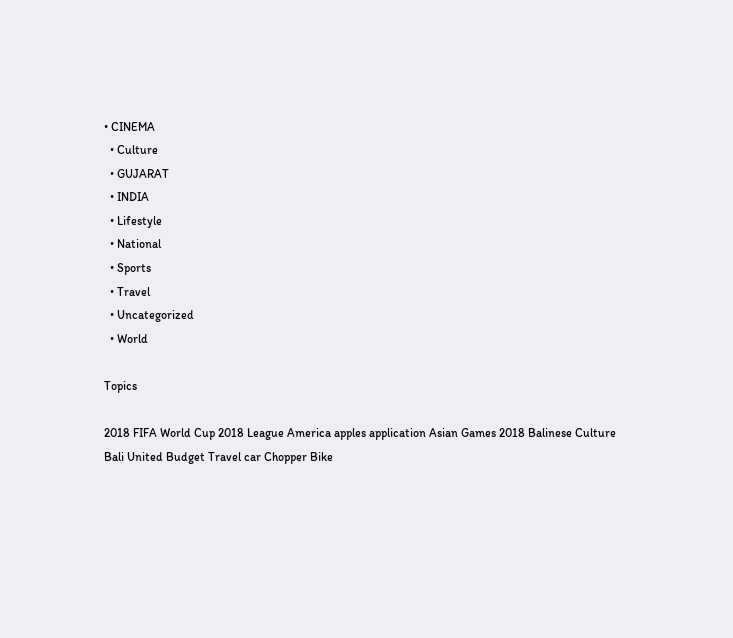• CINEMA
  • Culture
  • GUJARAT
  • INDIA
  • Lifestyle
  • National
  • Sports
  • Travel
  • Uncategorized
  • World

Topics

2018 FIFA World Cup 2018 League America apples application Asian Games 2018 Balinese Culture Bali United Budget Travel car Chopper Bike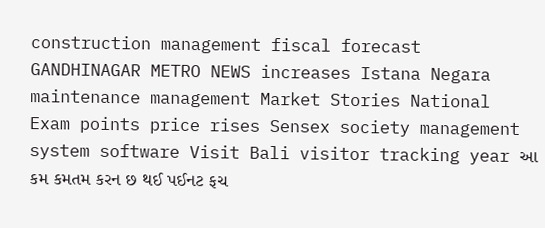construction management fiscal forecast GANDHINAGAR METRO NEWS increases Istana Negara maintenance management Market Stories National Exam points price rises Sensex society management system software Visit Bali visitor tracking year આ કમ કમતમ કરન છ થઈ પઈનટ ફચ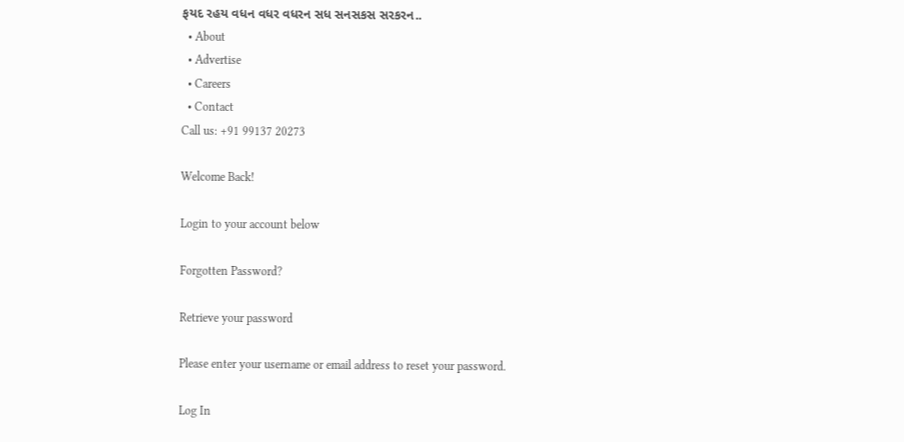ફયદ રહય વધન વધર વધરન સધ સનસકસ સરકરન..
  • About
  • Advertise
  • Careers
  • Contact
Call us: +91 99137 20273

Welcome Back!

Login to your account below

Forgotten Password?

Retrieve your password

Please enter your username or email address to reset your password.

Log In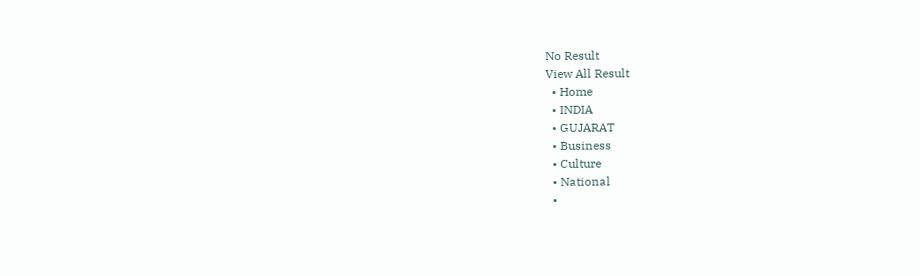No Result
View All Result
  • Home
  • INDIA
  • GUJARAT
  • Business
  • Culture
  • National
  •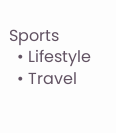Sports
  • Lifestyle
  • Travel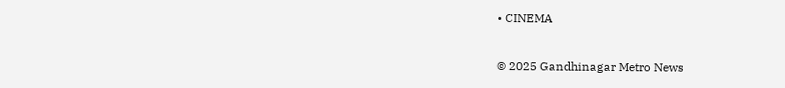• CINEMA

© 2025 Gandhinagar Metro News